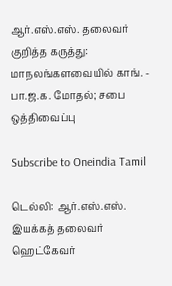ஆர்.எஸ்.எஸ். தலைவர் குறித்த கருத்து: மாநலங்களவையில் காங். - பா.ஜ.க. மோதல்; சபை ஒத்திவைப்பு

Subscribe to Oneindia Tamil

டெல்லி: ஆர்.எஸ்.எஸ். இயக்கத் தலைவர் ஹெட்கேவர்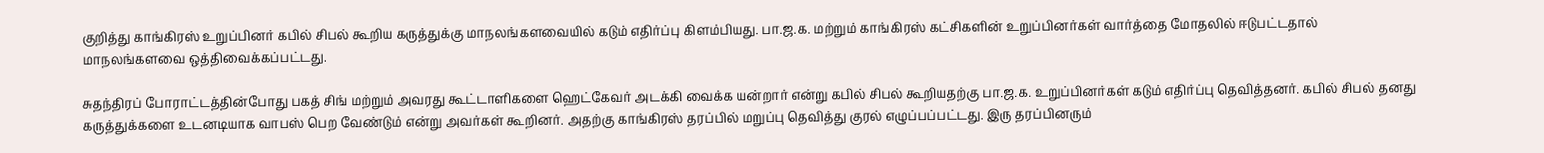குறித்து காங்கிரஸ் உறுப்பினர் கபில் சிபல் கூறிய கருத்துக்கு மாநலங்களவையில் கடும் எதிர்ப்பு கிளம்பியது. பா.ஜ.க. மற்றும் காங்கிரஸ் கட்சிகளின் உறுப்பினர்கள் வார்த்தை மோதலில் ஈடுபட்டதால் மாநலங்களவை ஒத்திவைக்கப்பட்டது.

சுதந்திரப் போராட்டத்தின்போது பகத் சிங் மற்றும் அவரது கூட்டாளிகளை ஹெட்கேவர் அடக்கி வைக்க யன்றார் என்று கபில் சிபல் கூறியதற்கு பா.ஜ.க. உறுப்பினர்கள் கடும் எதிர்ப்பு தெவித்தனர். கபில் சிபல் தனது கருத்துக்களை உடனடியாக வாபஸ் பெற வேண்டும் என்று அவர்கள் கூறினர். அதற்கு காங்கிரஸ் தரப்பில் மறுப்பு தெவித்து குரல் எழுப்பப்பட்டது. இரு தரப்பினரும்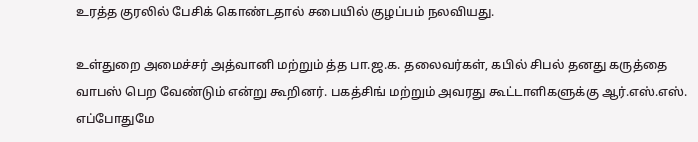உரத்த குரலில் பேசிக் கொண்டதால் சபையில் குழப்பம் நலவியது.

உள்துறை அமைச்சர் அத்வானி மற்றும் த்த பா.ஜ.க. தலைவர்கள், கபில் சிபல் தனது கருத்தை வாபஸ் பெற வேண்டும் என்று கூறினர். பகத்சிங் மற்றும் அவரது கூட்டாளிகளுக்கு ஆர்.எஸ்.எஸ். எப்போதுமே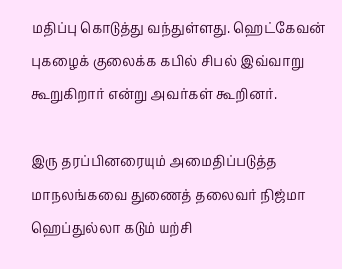மதிப்பு கொடுத்து வந்துள்ளது. ஹெட்கேவன் புகழைக் குலைக்க கபில் சிபல் இவ்வாறு கூறுகிறார் என்று அவர்கள் கூறினர்.

இரு தரப்பினரையும் அமைதிப்படுத்த மாநலங்கவை துணைத் தலைவர் நிஜ்மா ஹெப்துல்லா கடும் யற்சி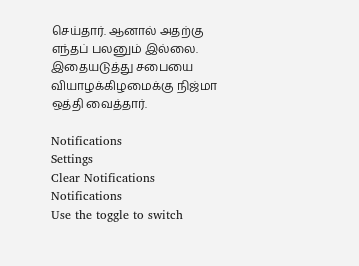செய்தார். ஆனால் அதற்கு எந்தப் பலனும் இல்லை. இதையடுத்து சபையை வியாழக்கிழமைக்கு நிஜ்மா ஒத்தி வைத்தார்.

Notifications
Settings
Clear Notifications
Notifications
Use the toggle to switch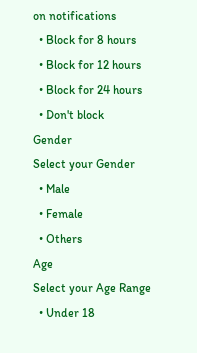on notifications
  • Block for 8 hours
  • Block for 12 hours
  • Block for 24 hours
  • Don't block
Gender
Select your Gender
  • Male
  • Female
  • Others
Age
Select your Age Range
  • Under 18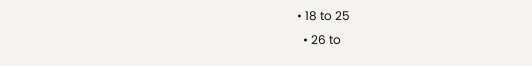• 18 to 25
  • 26 to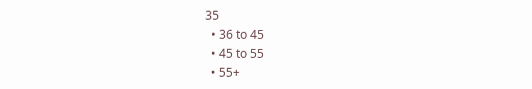35
  • 36 to 45
  • 45 to 55
  • 55+